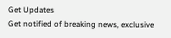Get Updates
Get notified of breaking news, exclusive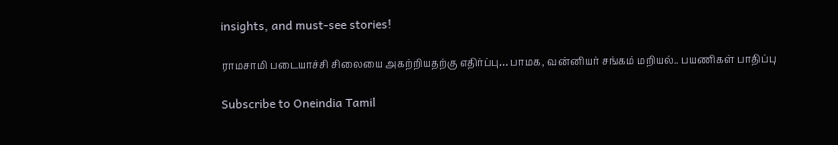insights, and must-see stories!

ராமசாமி படையாச்சி சிலையை அகற்றியதற்கு எதிர்ப்பு… பாமக, வன்னியர் சங்கம் மறியல்.. பயணிகள் பாதிப்பு

Subscribe to Oneindia Tamil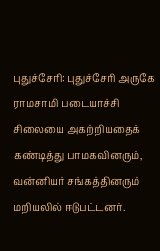புதுச்சேரி: புதுச்சேரி அருகே ராமசாமி படையாச்சி சிலையை அகற்றியதைக் கண்டித்து பாமகவினரும், வன்னியர் சங்கத்தினரும் மறியலில் ஈடுபட்டனர்.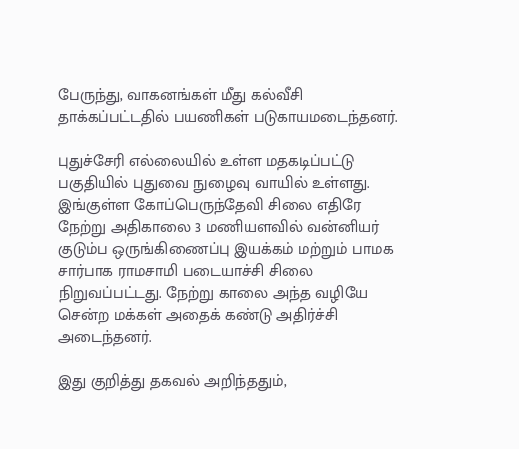பேருந்து, வாகனங்கள் மீது கல்வீசி தாக்கப்பட்டதில் பயணிகள் படுகாயமடைந்தனர்.

புதுச்சேரி எல்லையில் உள்ள மதகடிப்பட்டு பகுதியில் புதுவை நுழைவு வாயில் உள்ளது. இங்குள்ள கோப்பெருந்தேவி சிலை எதிரே நேற்று அதிகாலை 3 மணியளவில் வன்னியர் குடும்ப ஒருங்கிணைப்பு இயக்கம் மற்றும் பாமக சார்பாக ராமசாமி படையாச்சி சிலை நிறுவப்பட்டது. நேற்று காலை அந்த வழியே சென்ற மக்கள் அதைக் கண்டு அதிர்ச்சி அடைந்தனர்.

இது குறித்து தகவல் அறிந்ததும்,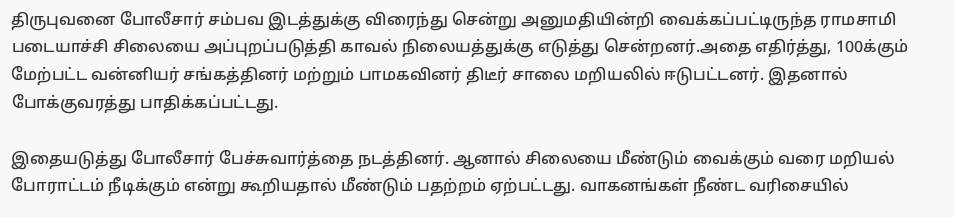திருபுவனை போலீசார் சம்பவ இடத்துக்கு விரைந்து சென்று அனுமதியின்றி வைக்கப்பட்டிருந்த ராமசாமி படையாச்சி சிலையை அப்புறப்படுத்தி காவல் நிலையத்துக்கு எடுத்து சென்றனர்.அதை எதிர்த்து, 100க்கும் மேற்பட்ட வன்னியர் சங்கத்தினர் மற்றும் பாமகவினர் திடீர் சாலை மறியலில் ஈடுபட்டனர். இதனால் போக்குவரத்து பாதிக்கப்பட்டது.

இதையடுத்து போலீசார் பேச்சுவார்த்தை நடத்தினர். ஆனால் சிலையை மீண்டும் வைக்கும் வரை மறியல் போராட்டம் நீடிக்கும் என்று கூறியதால் மீண்டும் பதற்றம் ஏற்பட்டது. வாகனங்கள் நீண்ட வரிசையில்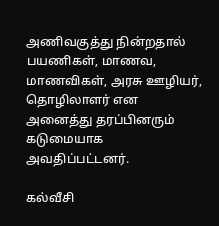அணிவகுத்து நின்றதால் பயணிகள், மாணவ, மாணவிகள், அரசு ஊழியர், தொழிலாளர் என அனைத்து தரப்பினரும் கடுமையாக அவதிப்பட்டனர்.

கல்வீசி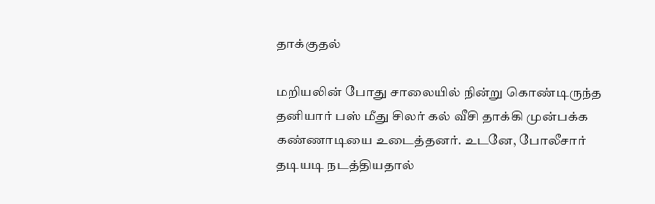தாக்குதல்

மறியலின் போது சாலையில் நின்று கொண்டிருந்த தனியார் பஸ் மீது சிலர் கல் வீசி தாக்கி முன்பக்க கண்ணாடியை உடைத்தனர். உடனே, போலீசார் தடியடி நடத்தியதால்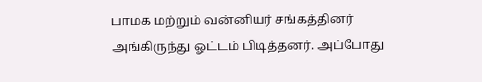பாமக மற்றும் வன்னியர் சங்கத்தினர் அங்கிருந்து ஓட்டம் பிடித்தனர். அப்போது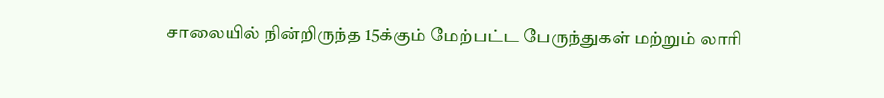சாலையில் நின்றிருந்த 15க்கும் மேற்பட்ட பேருந்துகள் மற்றும் லாரி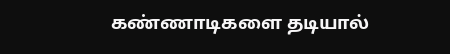கண்ணாடிகளை தடியால்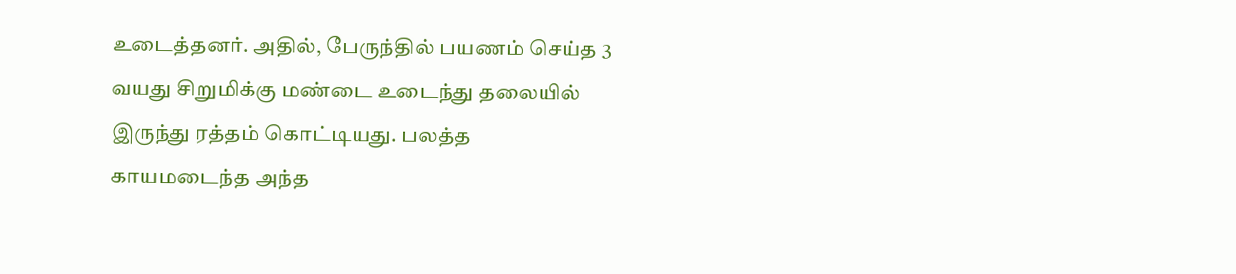உடைத்தனர். அதில், பேருந்தில் பயணம் செய்த 3 வயது சிறுமிக்கு மண்டை உடைந்து தலையில் இருந்து ரத்தம் கொட்டியது. பலத்த காயமடைந்த அந்த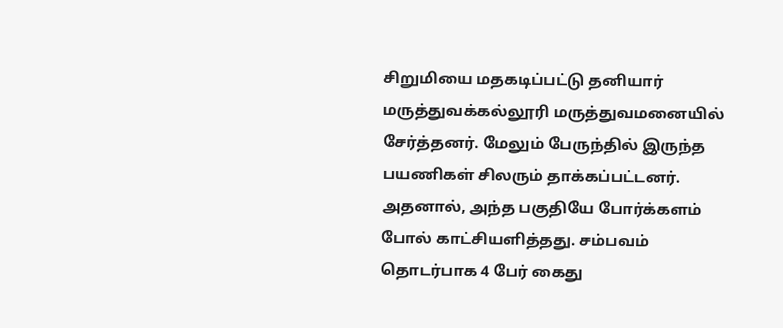சிறுமியை மதகடிப்பட்டு தனியார் மருத்துவக்கல்லூரி மருத்துவமனையில் சேர்த்தனர். மேலும் பேருந்தில் இருந்த பயணிகள் சிலரும் தாக்கப்பட்டனர். அதனால், அந்த பகுதியே போர்க்களம் போல் காட்சியளித்தது. சம்பவம் தொடர்பாக 4 பேர் கைது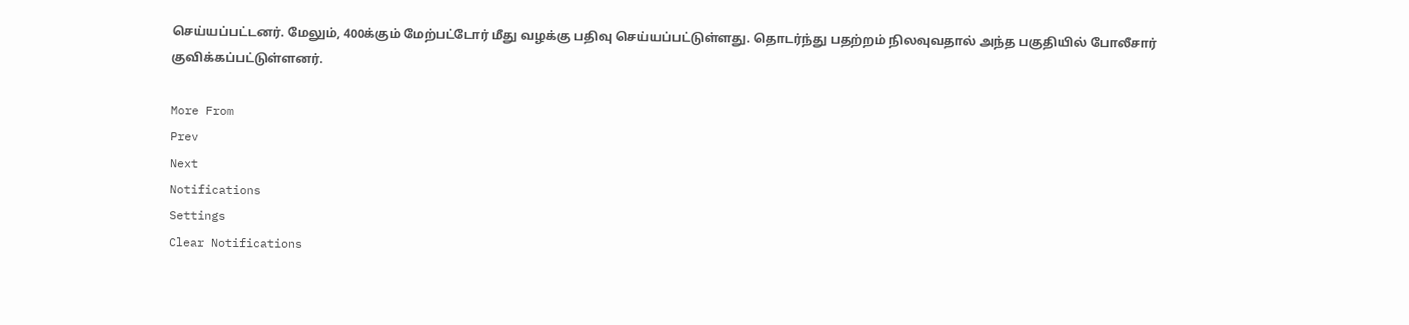செய்யப்பட்டனர். மேலும், 400க்கும் மேற்பட்டோர் மீது வழக்கு பதிவு செய்யப்பட்டுள்ளது. தொடர்ந்து பதற்றம் நிலவுவதால் அந்த பகுதியில் போலீசார் குவிக்கப்பட்டுள்ளனர்.

More From
Prev
Next
Notifications
Settings
Clear Notifications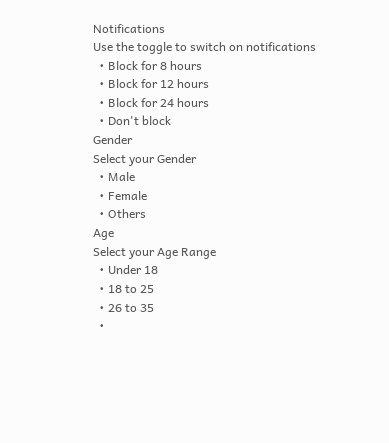Notifications
Use the toggle to switch on notifications
  • Block for 8 hours
  • Block for 12 hours
  • Block for 24 hours
  • Don't block
Gender
Select your Gender
  • Male
  • Female
  • Others
Age
Select your Age Range
  • Under 18
  • 18 to 25
  • 26 to 35
  •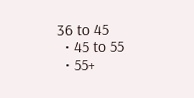36 to 45
  • 45 to 55
  • 55+